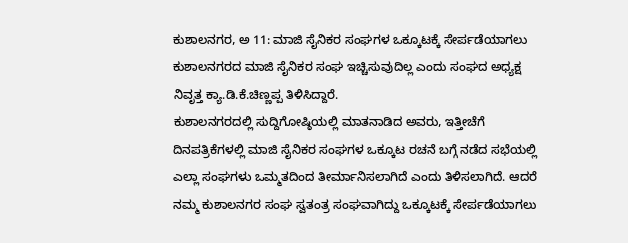ಕುಶಾಲನಗರ, ಅ 11: ಮಾಜಿ ಸೈನಿಕರ ಸಂಘಗಳ ಒಕ್ಕೂಟಕ್ಕೆ ಸೇರ್ಪಡೆಯಾಗಲು ಕುಶಾಲನಗರದ ಮಾಜಿ ಸೈನಿಕರ ಸಂಘ ಇಚ್ಚಿಸುವುದಿಲ್ಲ ಎಂದು ಸಂಘದ ಅಧ್ಯಕ್ಷ ನಿವೃತ್ತ ಕ್ಯಾ.ಡಿ.ಕೆ.ಚಿಣ್ಣಪ್ಪ ತಿಳಿಸಿದ್ದಾರೆ.
ಕುಶಾಲನಗರದಲ್ಲಿ ಸುದ್ದಿಗೋಷ್ಠಿಯಲ್ಲಿ ಮಾತನಾಡಿದ ಅವರು, ಇತ್ತೀಚೆಗೆ ದಿನಪತ್ರಿಕೆಗಳಲ್ಲಿ ಮಾಜಿ ಸೈನಿಕರ ಸಂಘಗಳ ಒಕ್ಕೂಟ ರಚನೆ ಬಗ್ಗೆ ನಡೆದ ಸಭೆಯಲ್ಲಿ ಎಲ್ಲಾ ಸಂಘಗಳು ಒಮ್ಮತದಿಂದ ತೀರ್ಮಾನಿಸಲಾಗಿದೆ ಎಂದು ತಿಳಿಸಲಾಗಿದೆ. ಆದರೆ ನಮ್ಮ ಕುಶಾಲನಗರ ಸಂಘ ಸ್ವತಂತ್ರ ಸಂಘವಾಗಿದ್ದು ಒಕ್ಕೂಟಕ್ಕೆ ಸೇರ್ಪಡೆಯಾಗಲು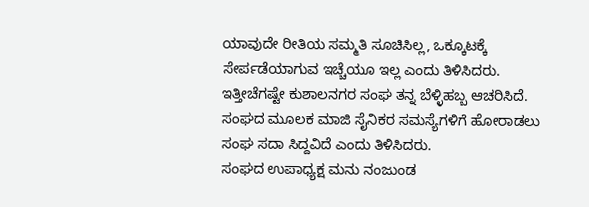ಯಾವುದೇ ರೀತಿಯ ಸಮ್ಮತಿ ಸೂಚಿಸಿಲ್ಲ, ಒಕ್ಕೂಟಕ್ಕೆ ಸೇರ್ಪಡೆಯಾಗುವ ಇಚ್ಚೆಯೂ ಇಲ್ಲ ಎಂದು ತಿಳಿಸಿದರು.
ಇತ್ತೀಚೆಗಷ್ಟೇ ಕುಶಾಲನಗರ ಸಂಘ ತನ್ನ ಬೆಳ್ಳಿಹಬ್ಬ ಆಚರಿಸಿದೆ. ಸಂಘದ ಮೂಲಕ ಮಾಜಿ ಸೈನಿಕರ ಸಮಸ್ಯೆಗಳಿಗೆ ಹೋರಾಡಲು ಸಂಘ ಸದಾ ಸಿದ್ದವಿದೆ ಎಂದು ತಿಳಿಸಿದರು.
ಸಂಘದ ಉಪಾಧ್ಯಕ್ಷ ಮನು ನಂಜುಂಡ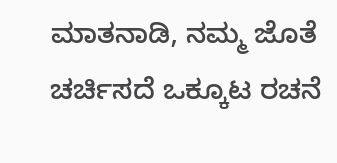ಮಾತನಾಡಿ, ನಮ್ಮ ಜೊತೆ ಚರ್ಚಿಸದೆ ಒಕ್ಕೂಟ ರಚನೆ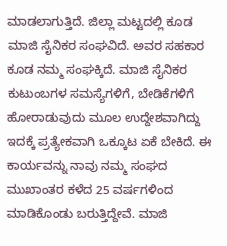ಮಾಡಲಾಗುತ್ತಿದೆ. ಜಿಲ್ಲಾ ಮಟ್ಟದಲ್ಲಿ ಕೂಡ ಮಾಜಿ ಸೈನಿಕರ ಸಂಘವಿದೆ. ಅವರ ಸಹಕಾರ ಕೂಡ ನಮ್ಮ ಸಂಘಕ್ಕಿದೆ. ಮಾಜಿ ಸೈನಿಕರ ಕುಟುಂಬಗಳ ಸಮಸ್ಯೆಗಳಿಗೆ, ಬೇಡಿಕೆಗಳಿಗೆ ಹೋರಾಡುವುದು ಮೂಲ ಉದ್ದೇಶವಾಗಿದ್ದು ಇದಕ್ಕೆ ಪ್ರತ್ಯೇಕವಾಗಿ ಒಕ್ಕೂಟ ಏಕೆ ಬೇಕಿದೆ. ಈ ಕಾರ್ಯವನ್ನು ನಾವು ನಮ್ಮ ಸಂಘದ ಮುಖಾಂತರ ಕಳೆದ 25 ವರ್ಷಗಳಿಂದ ಮಾಡಿಕೊಂಡು ಬರುತ್ತಿದ್ದೇವೆ. ಮಾಜಿ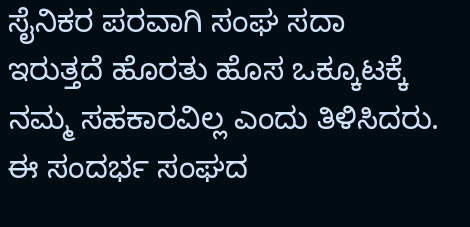ಸೈನಿಕರ ಪರವಾಗಿ ಸಂಘ ಸದಾ ಇರುತ್ತದೆ ಹೊರತು ಹೊಸ ಒಕ್ಕೂಟಕ್ಕೆ ನಮ್ಮ ಸಹಕಾರವಿಲ್ಲ ಎಂದು ತಿಳಿಸಿದರು.
ಈ ಸಂದರ್ಭ ಸಂಘದ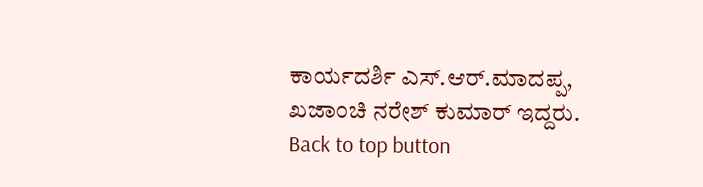ಕಾರ್ಯದರ್ಶಿ ಎಸ್.ಆರ್.ಮಾದಪ್ಪ, ಖಜಾಂಚಿ ನರೇಶ್ ಕುಮಾರ್ ಇದ್ದರು.
Back to top button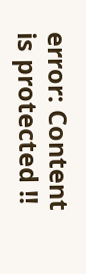error: Content is protected !!